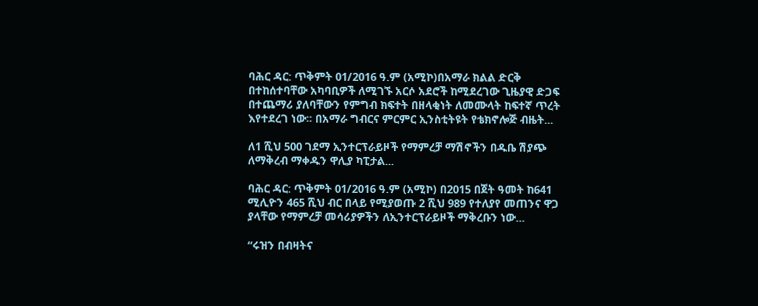ባሕር ዳር: ጥቅምት 01/2016 ዓ.ም (አሚኮ)በአማራ ክልል ድርቅ በተከሰተባቸው አካባቢዎች ለሚገኙ አርሶ አደሮች ከሚደረገው ጊዜያዊ ድጋፍ በተጨማሪ ያለባቸውን የምግብ ክፍተት በዘላቂነት ለመሙላት ከፍተኛ ጥረት እየተደረገ ነው፡፡ በአማራ ግብርና ምርምር ኢንስቲትዩት የቴክኖሎጅ ብዜት...

ለ1 ሺህ 500 ገደማ ኢንተርፕራይዞች የማምረቻ ማሽኖችን በዱቤ ሽያጭ ለማቅረብ ማቀዱን ዋሊያ ካፒታል...

ባሕር ዳር: ጥቅምት 01/2016 ዓ.ም (አሚኮ) በ2015 በጀት ዓመት ከ641 ሚሊዮን 465 ሺህ ብር በላይ የሚያወጡ 2 ሺህ 989 የተለያየ መጠንና ዋጋ ያላቸው የማምረቻ መሳሪያዎችን ለኢንተርፕራይዞች ማቅረቡን ነው...

“ሩዝን በብዛትና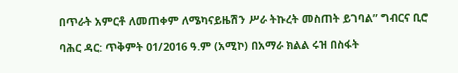በጥራት አምርቶ ለመጠቀም ለሜካናይዜሽን ሥራ ትኩረት መስጠት ይገባል” ግብርና ቢሮ

ባሕር ዳር: ጥቅምት 01/2016 ዓ.ም (አሚኮ) በአማራ ክልል ሩዝ በስፋት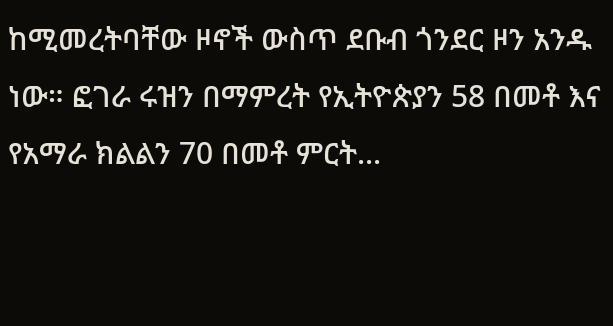ከሚመረትባቸው ዞኖች ውስጥ ደቡብ ጎንደር ዞን አንዱ ነው። ፎገራ ሩዝን በማምረት የኢትዮጵያን 58 በመቶ እና የአማራ ክልልን 70 በመቶ ምርት...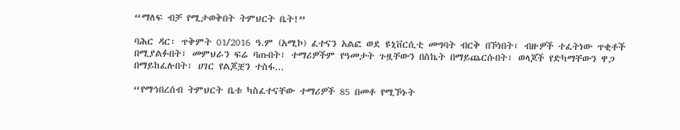“ማለፍ ብቻ የሚታወቅበት ትምህርት ቤት!”

ባሕር ዳር፡ ጥቅምት 01/2016 ዓ.ም (አሚኮ) ፈተናን አልፎ ወደ ዩኒቨርሲቲ መግባት ብርቅ በኾነበት፣ ብዙዎች ተፈትነው ጥቂቶች በሚያልፉበት፣ መምህራን ፍሬ ባጡበት፣ ተማሪዎችም የዓመታት ጉዟቸውን በስኬት በማይጨርሱበት፣ ወላጆች የድካማቸውን ዋጋ በማይከፈሉበት፣ ሀገር የልጆቿን ተስፋ...

“የማኅበረሰብ ትምህርት ቤቱ ካስፈተናቸው ተማሪዎች 85 በመቶ የሚኾኑት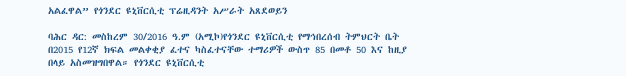አልፈዋል” የጎንደር ዩኒቨርሲቲ ፕሬዚዳንት አሥራት አጸደወይን

ባሕር ዳር: መስከረም 30/2016 ዓ.ም (አሚኮ)የጎንደር ዩኒቨርሲቲ የማኅበረሰብ ትምህርት ቤት በ2015 የ12ኛ ክፍል መልቀቂያ ፈተና ካስፈተናቸው ተማሪዎች ውስጥ 85 በመቶ 50 እና ከዚያ በላይ አስመዝግበዋል። የጎንደር ዩኒቨርሲቲ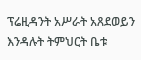ፕሬዚዳንት አሥራት አጸደወይን እንዳሉት ትምህርት ቤቱ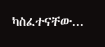ካስፈተናቸው...